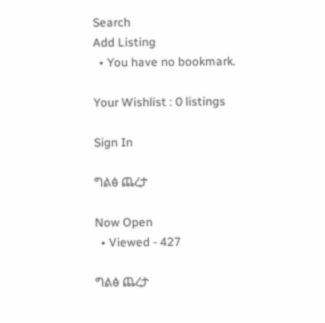Search
Add Listing
  • You have no bookmark.

Your Wishlist : 0 listings

Sign In

ግልፅ ጨረታ

Now Open
  • Viewed - 427

ግልፅ ጨረታ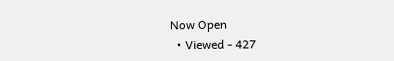Now Open
  • Viewed - 427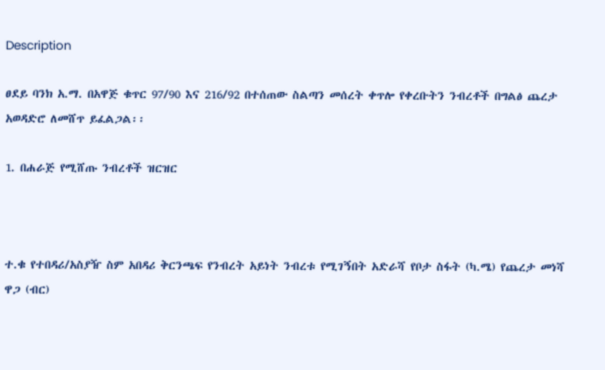Description

ፀደይ ባንክ አ.ማ. በአዋጅ ቁጥር 97/90 እና 216/92 በተሰጠው ስልጣን መሰረት ቀጥሎ የቀረቡትን ንብረቶች በግልፅ ጨረታ አወዳድሮ ለመሸጥ ይፈልጋል፡፡

1. በሐራጅ የሚሸጡ ንብረቶች ዝርዝር



ተ.ቁ የተበዳሪ/አስያዥ ስም አበዳሪ ቅርንጫፍ የንብረት አይነት ንብረቱ የሚገኝበት አድራሻ የቦታ ስፋት (ካ.ሜ) የጨረታ መነሻ ዋጋ (ብር)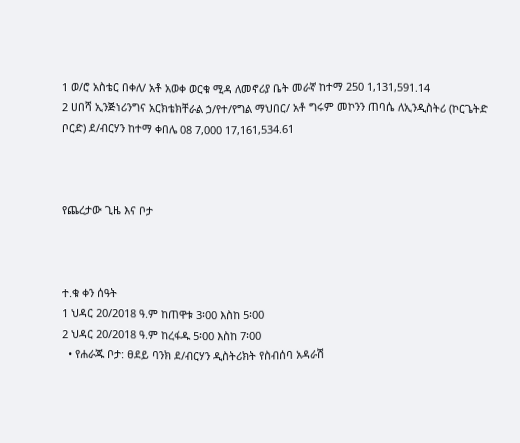1 ወ/ሮ አስቴር በቀለ/ አቶ አወቀ ወርቁ ሚዳ ለመኖሪያ ቤት መራኛ ከተማ 250 1,131,591.14
2 ሀበሻ ኢንጅነሪንግና አርክቴክቸራል ኃ/የተ/የግል ማህበር/ አቶ ግሩም መኮንን ጠባሴ ለኢንዲስትሪ (ኮርጌትድ ቦርድ) ደ/ብርሃን ከተማ ቀበሌ 08 7,000 17,161,534.61



የጨረታው ጊዜ እና ቦታ



ተ.ቁ ቀን ሰዓት
1 ህዳር 20/2018 ዓ.ም ከጠዋቱ 3፡00 እስከ 5፡00
2 ህዳር 20/2018 ዓ.ም ከረፋዱ 5፡00 እስከ 7፡00
  • የሐራጁ ቦታ: ፀደይ ባንክ ደ/ብርሃን ዲስትሪክት የስብሰባ አዳራሽ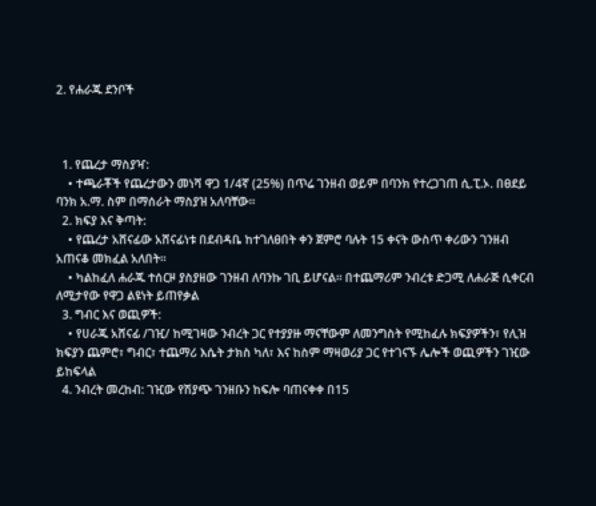2. የሐራጁ ደንቦች



  1. የጨረታ ማስያዣ:
    • ተጫራቾች የጨረታውን መነሻ ዋጋ 1/4ኛ (25%) በጥሬ ገንዘብ ወይም በባንክ የተረጋገጠ ሲ.ፒ.ኦ. በፀደይ ባንክ አ.ማ. ስም በማሰራት ማስያዝ አለባቸው።
  2. ክፍያ እና ቅጣት:
    • የጨረታ አሸናፊው አሸናፊነቱ በደብዳቤ ከተገለፀበት ቀን ጀምሮ ባሉት 15 ቀናት ውስጥ ቀሪውን ገንዘብ አጠናቆ መክፈል አለበት።
    • ካልከፈለ ሐራጁ ተሰርዞ ያስያዘው ገንዘብ ለባንኩ ገቢ ይሆናል። በተጨማሪም ንብረቱ ድጋሚ ለሐራጅ ሲቀርብ ለሚታየው የዋጋ ልዩነት ይጠየቃል
  3. ግብር እና ወጪዎች:
    • የሀራጁ አሸናፊ /ገዢ/ ከሚገዛው ንብረት ጋር የተያያዙ ማናቸውም ለመንግስት የሚከፈሉ ክፍያዎችን፣ የሊዝ ክፍያን ጨምሮ፣ ግብር፣ ተጨማሪ እሴት ታክስ ካለ፣ እና ከስም ማዛወሪያ ጋር የተገናኙ ሌሎች ወጪዎችን ገዢው ይከፍላል
  4. ንብረት መረከብ: ገዢው የሽያጭ ገንዘቡን ከፍሎ ባጠናቀቀ በ15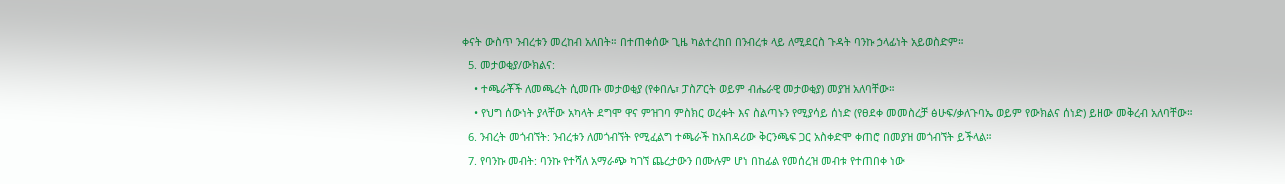ቀናት ውስጥ ንብረቱን መረከብ አለበት። በተጠቀሰው ጊዜ ካልተረከበ በንብረቱ ላይ ለሚደርስ ጉዳት ባንኩ ኃላፊነት አይወስድም።
  5. መታወቂያ/ውክልና:
    • ተጫራቾች ለመጫረት ሲመጡ መታወቂያ (የቀበሌ፣ ፓስፖርት ወይም ብሔራዊ መታወቂያ) መያዝ አለባቸው።
    • የህግ ሰውነት ያላቸው አካላት ደግሞ ዋና ምዝገባ ምስክር ወረቀት እና ስልጣኑን የሚያሳይ ሰነድ (የፀደቀ መመስረቻ ፅሁፍ/ቃለጉባኤ ወይም የውክልና ሰነድ) ይዘው መቅረብ አለባቸው።
  6. ንብረት መጎብኘት: ንብረቱን ለመጎብኘት የሚፈልግ ተጫራች ከአበዳሪው ቅርንጫፍ ጋር አስቀድሞ ቀጠሮ በመያዝ መጎብኘት ይችላል።
  7. የባንኩ መብት: ባንኩ የተሻለ አማራጭ ካገኘ ጨረታውን በሙሉም ሆነ በከፊል የመሰረዝ መብቱ የተጠበቀ ነው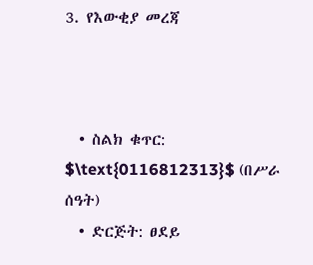3. የእውቂያ መረጃ



  • ስልክ ቁጥር: $\text{0116812313}$ (በሥራ ሰዓት)
  • ድርጅት: ፀደይ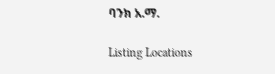ባንክ አ.ማ.

Listing Locations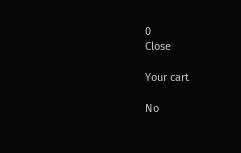0
Close

Your cart

No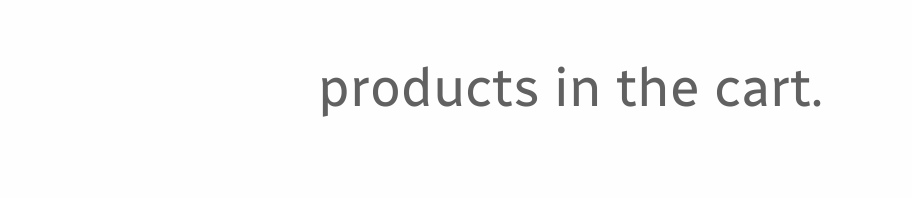products in the cart.